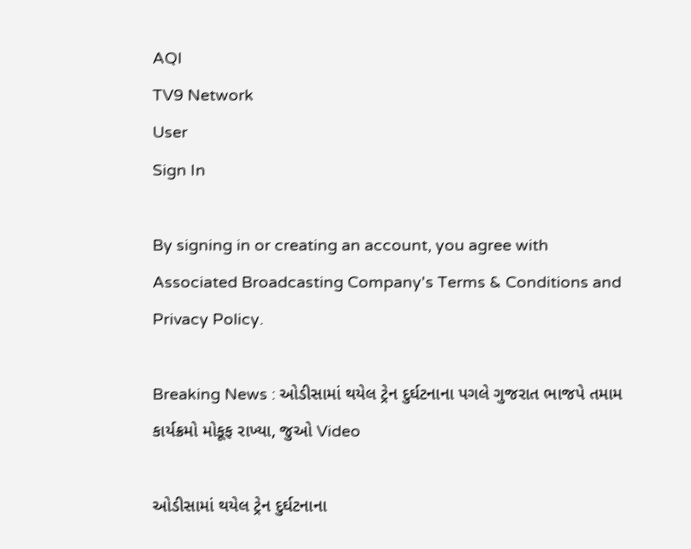AQI
TV9 Network
User
Sign In

By signing in or creating an account, you agree with Associated Broadcasting Company's Terms & Conditions and Privacy Policy.

Breaking News : ઓડીસામાં થયેલ ટ્રેન દુર્ઘટનાના પગલે ગુજરાત ભાજપે તમામ કાર્યક્રમો મોકૂફ રાખ્યા, જુઓ Video

ઓડીસામાં થયેલ ટ્રેન દુર્ઘટનાના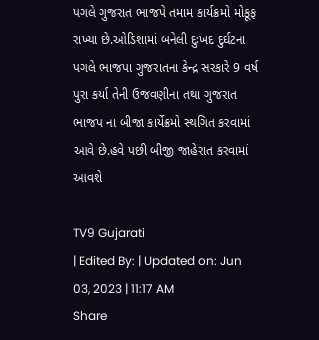પગલે ગુજરાત ભાજપે તમામ કાર્યક્રમો મોકૂફ રાખ્યા છે.ઓડિશામાં બનેલી દુઃખદ દુર્ઘટના પગલે ભાજપા ગુજરાતના કેન્દ્ર સરકારે 9 વર્ષ પુરા કર્યા તેની ઉજવણીના તથા ગુજરાત ભાજપ ના બીજા કાર્યેક્રમો સ્થગિત કરવામાં આવે છે.હવે પછી બીજી જાહેરાત કરવામાં આવશે

TV9 Gujarati
| Edited By: | Updated on: Jun 03, 2023 | 11:17 AM
Share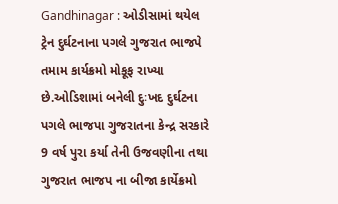Gandhinagar : ઓડીસામાં થયેલ ટ્રેન દુર્ઘટનાના પગલે ગુજરાત ભાજપે તમામ કાર્યક્રમો મોકૂફ રાખ્યા છે.ઓડિશામાં બનેલી દુઃખદ દુર્ઘટના પગલે ભાજપા ગુજરાતના કેન્દ્ર સરકારે 9 વર્ષ પુરા કર્યા તેની ઉજવણીના તથા ગુજરાત ભાજપ ના બીજા કાર્યેક્રમો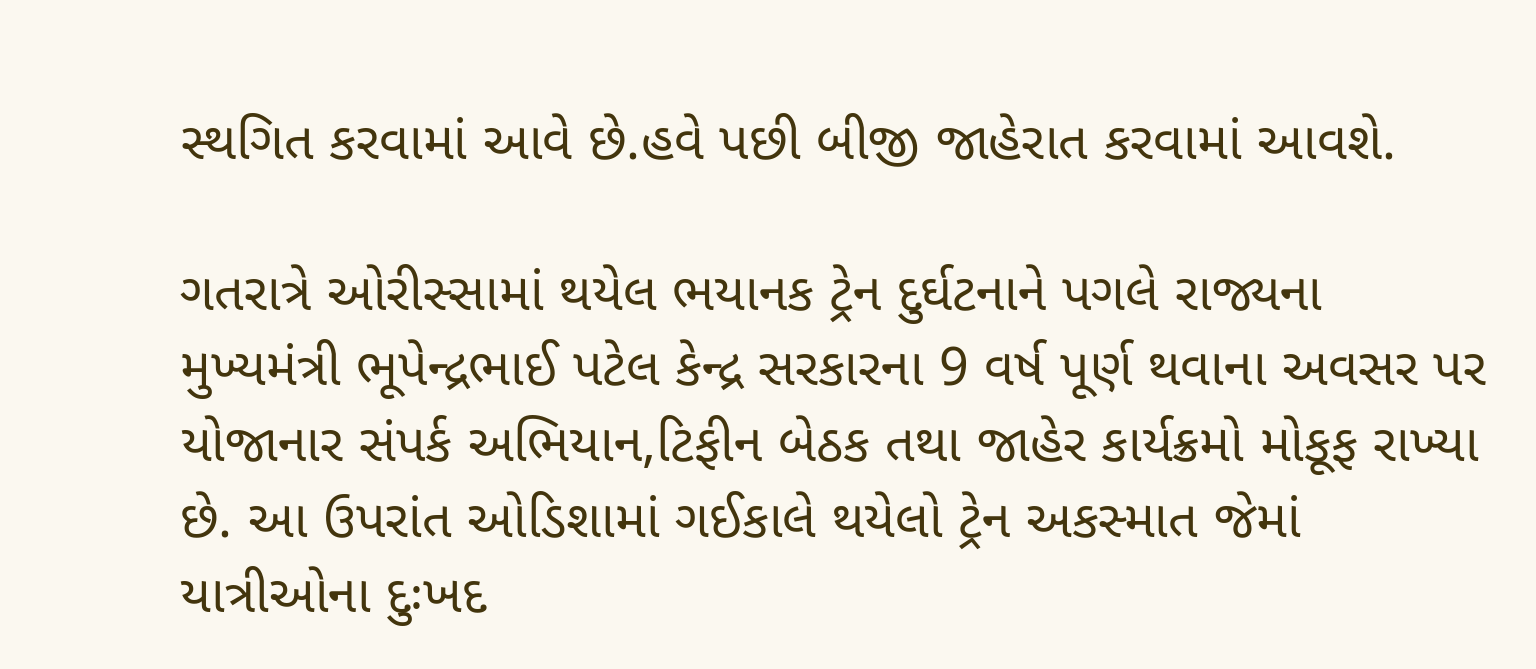સ્થગિત કરવામાં આવે છે.હવે પછી બીજી જાહેરાત કરવામાં આવશે.

ગતરાત્રે ઓરીસ્સામાં થયેલ ભયાનક ટ્રેન દુર્ઘટનાને પગલે રાજ્યના મુખ્યમંત્રી ભૂપેન્દ્રભાઈ પટેલ કેન્દ્ર સરકારના 9 વર્ષ પૂર્ણ થવાના અવસર પર યોજાનાર સંપર્ક અભિયાન,ટિફીન બેઠક તથા જાહેર કાર્યક્રમો મોકૂફ રાખ્યા છે. આ ઉપરાંત ઓડિશામાં ગઈકાલે થયેલો ટ્રેન અકસ્માત જેમાં યાત્રીઓના દુઃખદ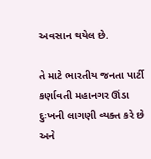અવસાન થયેલ છે.

તે માટે ભારતીય જનતા પાર્ટી કર્ણાવતી મહાનગર ઊંડા દુઃખની લાગણી વ્યક્ત કરે છે અને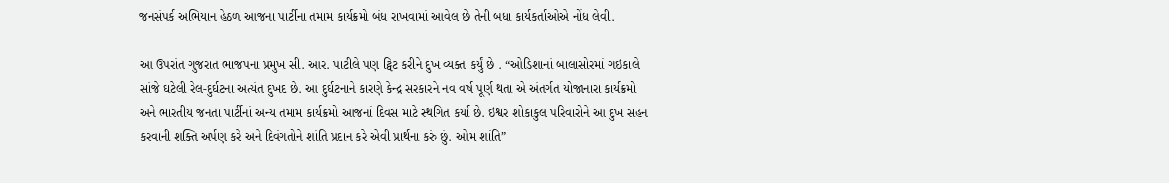જનસંપર્ક અભિયાન હેઠળ આજના પાર્ટીના તમામ કાર્યક્રમો બંધ રાખવામાં આવેલ છે તેની બધા કાર્યકર્તાઓએ નોંધ લેવી.

આ ઉપરાંત ગુજરાત ભાજપના પ્રમુખ સી. આર. પાટીલે પણ ટ્વિટ કરીને દુખ વ્યક્ત કર્યું છે . “ઓડિશાનાં બાલાસોરમાં ગઇકાલે સાંજે ઘટેલી રેલ-દુર્ઘટના અત્યંત દુખદ છે. આ દુર્ઘટનાને કારણે કેન્દ્ર સરકારને નવ વર્ષ પૂર્ણ થતા એ અંતર્ગત યોજાનારા કાર્યક્રમો અને ભારતીય જનતા પાર્ટીનાં અન્ય તમામ કાર્યક્રમો આજનાં દિવસ માટે સ્થગિત કર્યા છે. ઇશ્વર શોકાકુલ પરિવારોને આ દુખ સહન કરવાની શક્તિ અર્પણ કરે અને દિવંગતોને શાંતિ પ્રદાન કરે એવી પ્રાર્થના કરું છું. ઓમ શાંતિ”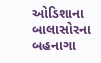ઓડિશાના બાલાસોરના બહનાગા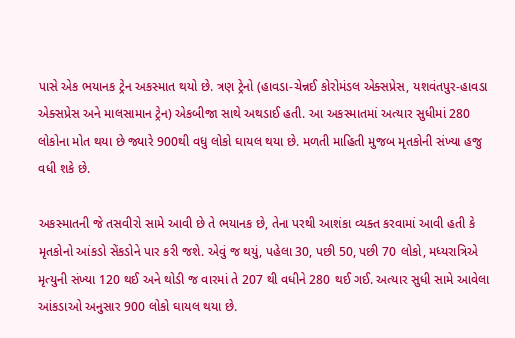પાસે એક ભયાનક ટ્રેન અકસ્માત થયો છે. ત્રણ ટ્રેનો (હાવડા-ચેન્નઈ કોરોમંડલ એક્સપ્રેસ, યશવંતપુર-હાવડા એક્સપ્રેસ અને માલસામાન ટ્રેન) એકબીજા સાથે અથડાઈ હતી. આ અકસ્માતમાં અત્યાર સુધીમાં 280 લોકોના મોત થયા છે જ્યારે 900થી વધુ લોકો ઘાયલ થયા છે. મળતી માહિતી મુજબ મૃતકોની સંખ્યા હજુ વધી શકે છે.

અકસ્માતની જે તસવીરો સામે આવી છે તે ભયાનક છે, તેના પરથી આશંકા વ્યક્ત કરવામાં આવી હતી કે મૃતકોનો આંકડો સેંકડોને પાર કરી જશે. એવું જ થયું, પહેલા 30, પછી 50, પછી 70 લોકો, મધ્યરાત્રિએ મૃત્યુની સંખ્યા 120 થઈ અને થોડી જ વારમાં તે 207 થી વધીને 280 થઈ ગઈ. અત્યાર સુધી સામે આવેલા આંકડાઓ અનુસાર 900 લોકો ઘાયલ થયા છે.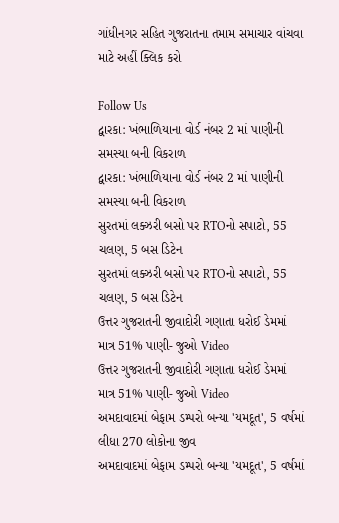ગાંધીનગર સહિત ગુજરાતના તમામ સમાચાર વાંચવા માટે અહીં ક્લિક કરો

Follow Us
દ્વારકા: ખંભાળિયાના વોર્ડ નંબર 2 માં પાણીની સમસ્યા બની વિકરાળ
દ્વારકા: ખંભાળિયાના વોર્ડ નંબર 2 માં પાણીની સમસ્યા બની વિકરાળ
સુરતમાં લક્ઝરી બસો પર RTOનો સપાટો, 55 ચલણ, 5 બસ ડિટેન
સુરતમાં લક્ઝરી બસો પર RTOનો સપાટો, 55 ચલણ, 5 બસ ડિટેન
ઉત્તર ગુજરાતની જીવાદોરી ગણાતા ધરોઈ ડેમમાં માત્ર 51% પાણી- જુઓ Video
ઉત્તર ગુજરાતની જીવાદોરી ગણાતા ધરોઈ ડેમમાં માત્ર 51% પાણી- જુઓ Video
અમદાવાદમાં બેફામ ડમ્પરો બન્યા 'યમદૂત', 5 વર્ષમાં લીધા 270 લોકોના જીવ
અમદાવાદમાં બેફામ ડમ્પરો બન્યા 'યમદૂત', 5 વર્ષમાં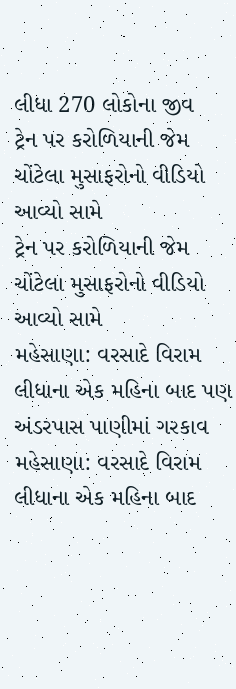લીધા 270 લોકોના જીવ
ટ્રેન પર કરોળિયાની જેમ ચોંટેલા મુસાફરોનો વીડિયો આવ્યો સામે
ટ્રેન પર કરોળિયાની જેમ ચોંટેલા મુસાફરોનો વીડિયો આવ્યો સામે
મહેસાણા: વરસાદે વિરામ લીધાના એક મહિના બાદ પણ અંડરપાસ પાણીમાં ગરકાવ
મહેસાણા: વરસાદે વિરામ લીધાના એક મહિના બાદ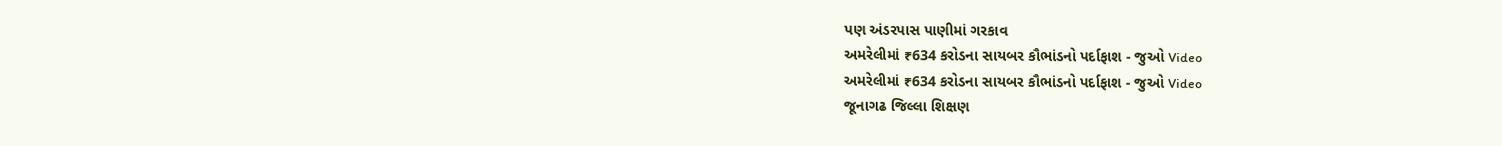પણ અંડરપાસ પાણીમાં ગરકાવ
અમરેલીમાં ₹634 કરોડના સાયબર કૌભાંડનો પર્દાફાશ - જુઓ Video
અમરેલીમાં ₹634 કરોડના સાયબર કૌભાંડનો પર્દાફાશ - જુઓ Video
જૂનાગઢ જિલ્લા શિક્ષણ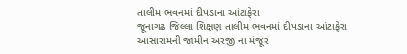તાલીમ ભવનમાં દીપડાના આંટાફેરા
જૂનાગઢ જિલ્લા શિક્ષણ તાલીમ ભવનમાં દીપડાના આંટાફેરા
આસારામની જામીન અરજી ના મંજૂર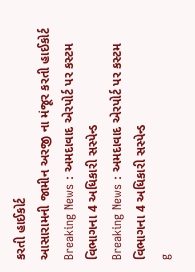કરતી હાઈકોર્ટ
આસારામની જામીન અરજી ના મંજૂર કરતી હાઈકોર્ટ
Breaking News : અમદાવાદ એરપોર્ટ પર કસ્ટમ વિભાગના 4 અધિકારી સસ્પેન્ડ
Breaking News : અમદાવાદ એરપોર્ટ પર કસ્ટમ વિભાગના 4 અધિકારી સસ્પેન્ડ
g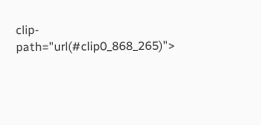clip-path="url(#clip0_868_265)">